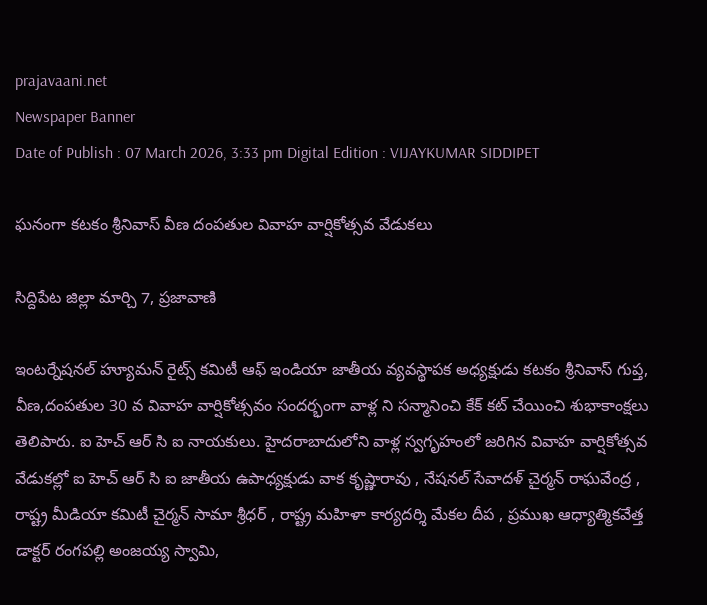prajavaani.net
Newspaper Banner
Date of Publish : 07 March 2026, 3:33 pm Digital Edition : VIJAYKUMAR SIDDIPET

ఘనంగా కటకం శ్రీనివాస్ వీణ దంపతుల వివాహ వార్షికోత్సవ వేడుకలు

సిద్దిపేట జిల్లా మార్చి 7, ప్రజావాణి

ఇంటర్నేషనల్ హ్యూమన్ రైట్స్ కమిటీ ఆఫ్ ఇండియా జాతీయ వ్యవస్థాపక అధ్యక్షుడు కటకం శ్రీనివాస్ గుప్త, వీణ,దంపతుల 30 వ వివాహ వార్షికోత్సవం సందర్భంగా వాళ్ల ని సన్మానించి కేక్ కట్ చేయించి శుభాకాంక్షలు తెలిపారు. ఐ హెచ్ ఆర్ సి ఐ నాయకులు. హైదరాబాదులోని వాళ్ల స్వగృహంలో జరిగిన వివాహ వార్షికోత్సవ వేడుకల్లో ఐ హెచ్ ఆర్ సి ఐ జాతీయ ఉపాధ్యక్షుడు వాక కృష్ణారావు , నేషనల్ సేవాదళ్ చైర్మన్ రాఘవేంద్ర , రాష్ట్ర మీడియా కమిటీ చైర్మన్ సామా శ్రీధర్ , రాష్ట్ర మహిళా కార్యదర్శి మేకల దీప , ప్రముఖ ఆధ్యాత్మికవేత్త డాక్టర్ రంగపల్లి అంజయ్య స్వామి,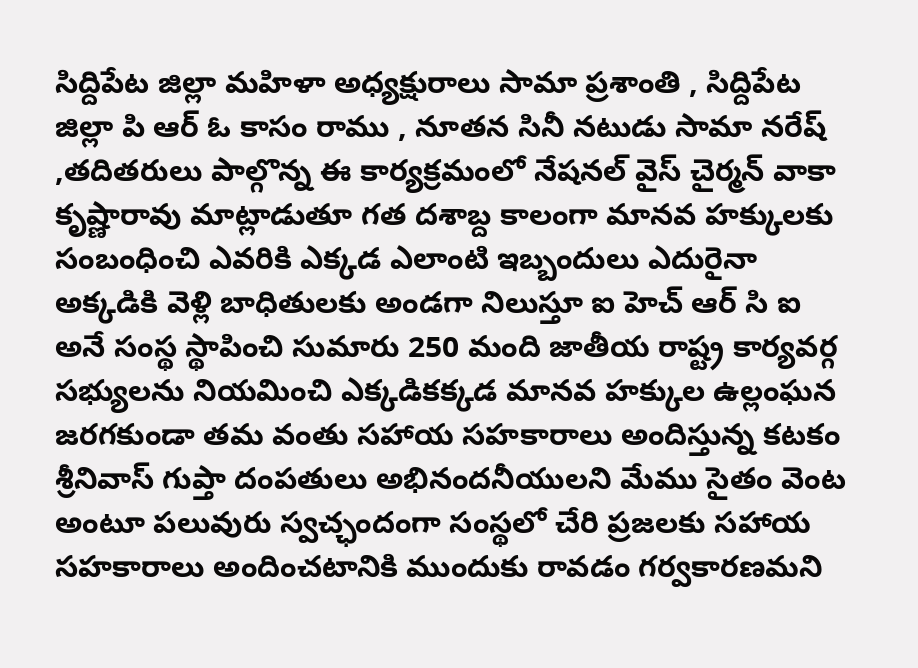సిద్దిపేట జిల్లా మహిళా అధ్యక్షురాలు సామా ప్రశాంతి , సిద్దిపేట జిల్లా పి ఆర్ ఓ కాసం రాము , నూతన సినీ నటుడు సామా నరేష్ ,తదితరులు పాల్గొన్న ఈ కార్యక్రమంలో నేషనల్ వైస్ చైర్మన్ వాకా కృష్ణారావు మాట్లాడుతూ గత దశాబ్ద కాలంగా మానవ హక్కులకు సంబంధించి ఎవరికి ఎక్కడ ఎలాంటి ఇబ్బందులు ఎదురైనా అక్కడికి వెళ్లి బాధితులకు అండగా నిలుస్తూ ఐ హెచ్ ఆర్ సి ఐ అనే సంస్థ స్థాపించి సుమారు 250 మంది జాతీయ రాష్ట్ర కార్యవర్గ సభ్యులను నియమించి ఎక్కడికక్కడ మానవ హక్కుల ఉల్లంఘన జరగకుండా తమ వంతు సహాయ సహకారాలు అందిస్తున్న కటకం శ్రీనివాస్ గుప్తా దంపతులు అభినందనీయులని మేము సైతం వెంట అంటూ పలువురు స్వచ్ఛందంగా సంస్థలో చేరి ప్రజలకు సహాయ సహకారాలు అందించటానికి ముందుకు రావడం గర్వకారణమని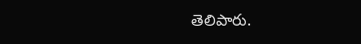తెలిపారు.